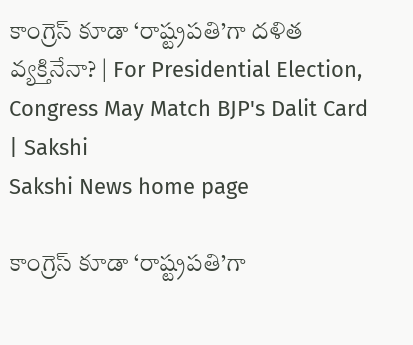కాంగ్రెస్‌ కూడా ‘రాష్ట్రపతి’గా దళిత వ్యక్తినేనా? | For Presidential Election, Congress May Match BJP's Dalit Card | Sakshi
Sakshi News home page

కాంగ్రెస్‌ కూడా ‘రాష్ట్రపతి’గా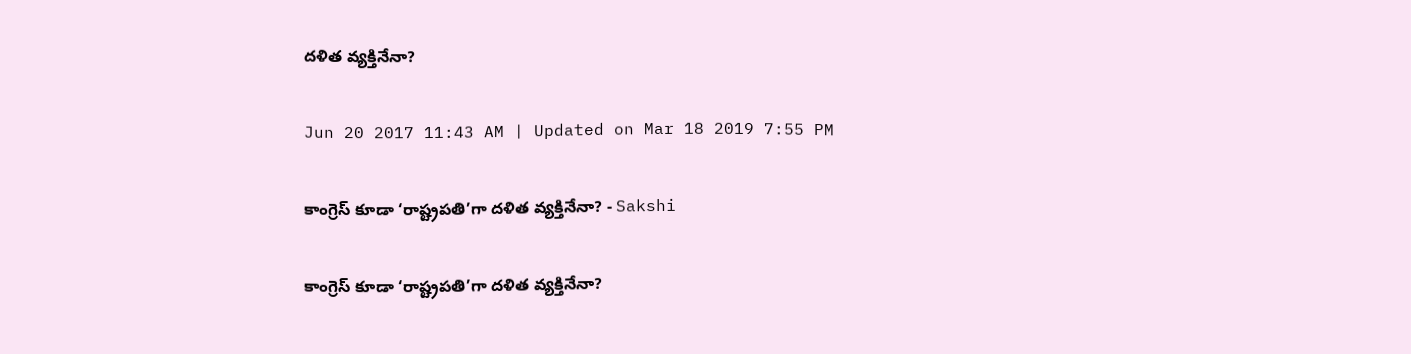దళిత వ్యక్తినేనా?

Jun 20 2017 11:43 AM | Updated on Mar 18 2019 7:55 PM

కాంగ్రెస్‌ కూడా ‘రాష్ట్రపతి’గా దళిత వ్యక్తినేనా? - Sakshi

కాంగ్రెస్‌ కూడా ‘రాష్ట్రపతి’గా దళిత వ్యక్తినేనా?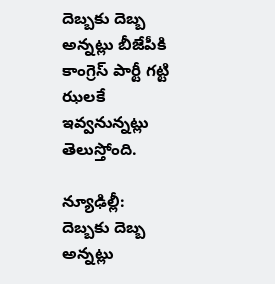దెబ్బకు దెబ్బ అన్నట్లు బీజేపీకి కాంగ్రెస్‌ పార్టీ గట్టి ఝలకే ఇవ్వనున్నట్లు తెలుస్తోంది.

న్యూఢిల్లీ: దెబ్బకు దెబ్బ అన్నట్లు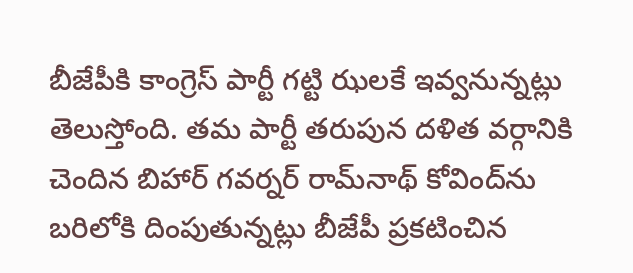బీజేపీకి కాంగ్రెస్‌ పార్టీ గట్టి ఝలకే ఇవ్వనున్నట్లు తెలుస్తోంది. తమ పార్టీ తరుపున దళిత వర్గానికి చెందిన బిహార్‌ గవర్నర్‌ రామ్‌నాథ్‌ కోవింద్‌ను బరిలోకి దింపుతున్నట్లు బీజేపీ ప్రకటించిన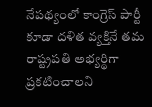నేపథ్యంలో కాంగ్రెస్‌ పార్టీ కూడా దళిత వ్యక్తినే తమ రాష్ట్రపతి అభ్యర్థిగా ప్రకటించాలని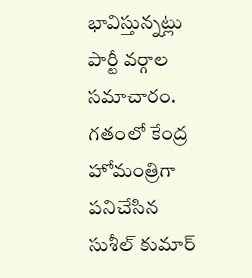భావిస్తున్నట్లు పార్టీ వర్గాల సమాచారం. గతంలో కేంద్ర హోమంత్రిగా పనిచేసిన సుశీల్‌ కుమార్‌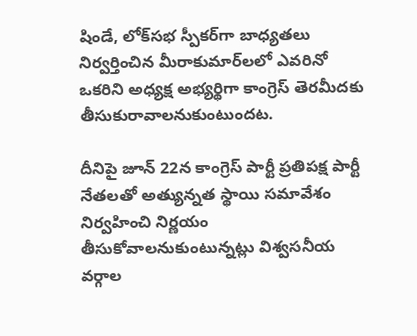షిండే, లోక్‌సభ స్పీకర్‌గా బాధ్యతలు నిర్వర్తించిన మీరాకుమార్‌లలో ఎవరినో ఒకరిని అధ్యక్ష అభ్యర్థిగా కాంగ్రెస్‌ తెరమీదకు తీసుకురావాలనుకుంటుందట.

దీనిపై జూన్‌ 22న కాంగ్రెస్‌ పార్టీ ప్రతిపక్ష పార్టీ నేతలతో అత్యున్నత స్థాయి సమావేశం నిర్వహించి నిర్ణయం తీసుకోవాలనుకుంటున్నట్లు విశ్వసనీయ వర్గాల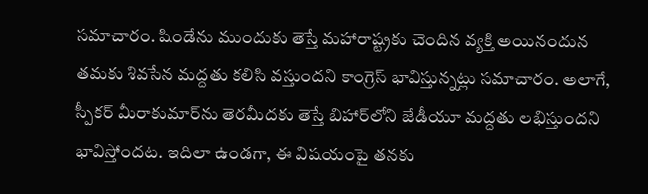సమాచారం. షిండేను ముందుకు తెస్తే మహారాష్ట్రకు చెందిన వ్యక్తి అయినందున తమకు శివసేన మద్దతు కలిసి వస్తుందని కాంగ్రెస్‌ భావిస్తున్నట్లు సమాచారం. అలాగే, స్పీకర్‌ మీరాకుమార్‌ను తెరమీదకు తెస్తే బిహార్‌లోని జేడీయూ మద్దతు లభిస్తుందని భావిస్తోందట. ఇదిలా ఉండగా, ఈ విషయంపై తనకు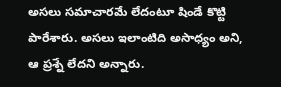అసలు సమాచారమే లేదంటూ షిండే కొట్టి పారేశారు. అసలు ఇలాంటిది అసాధ్యం అని, ఆ ప్రశ్నే లేదని అన్నారు.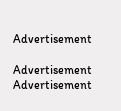Advertisement

Advertisement
Advertisement